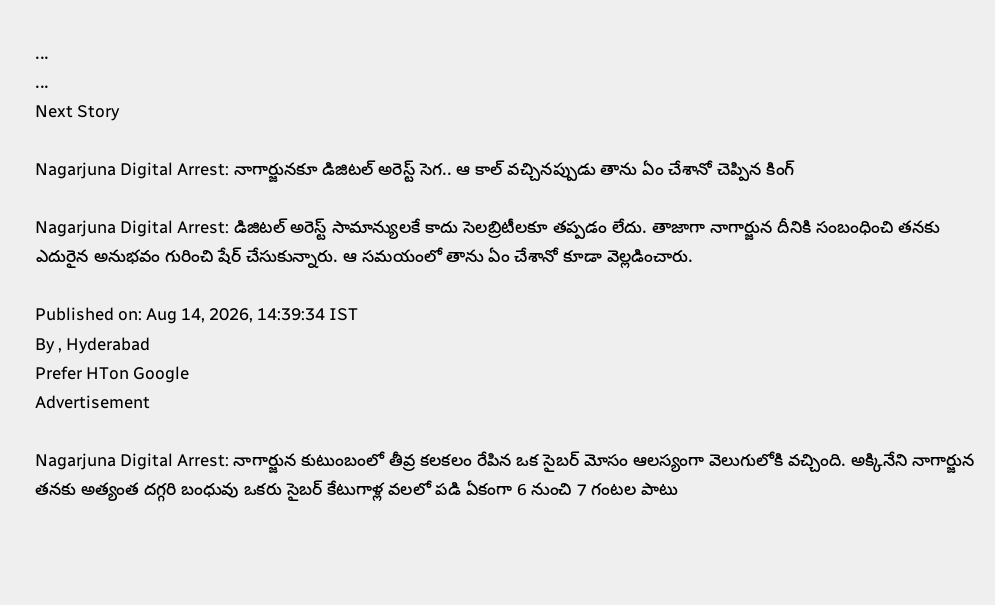...
...
Next Story

Nagarjuna Digital Arrest: నాగార్జునకూ డిజిటల్ అరెస్ట్ సెగ.. ఆ కాల్ వచ్చినప్పుడు తాను ఏం చేశానో చెప్పిన కింగ్

Nagarjuna Digital Arrest: డిజిటల్ అరెస్ట్ సామాన్యులకే కాదు సెలబ్రిటీలకూ తప్పడం లేదు. తాజాగా నాగార్జున దీనికి సంబంధించి తనకు ఎదురైన అనుభవం గురించి షేర్ చేసుకున్నారు. ఆ సమయంలో తాను ఏం చేశానో కూడా వెల్లడించారు.

Published on: Aug 14, 2026, 14:39:34 IST
By , Hyderabad
Prefer HTon Google
Advertisement

Nagarjuna Digital Arrest: నాగార్జున కుటుంబంలో తీవ్ర కలకలం రేపిన ఒక సైబర్ మోసం ఆలస్యంగా వెలుగులోకి వచ్చింది. అక్కినేని నాగార్జున తనకు అత్యంత దగ్గరి బంధువు ఒకరు సైబర్ కేటుగాళ్ల వలలో పడి ఏకంగా 6 నుంచి 7 గంటల పాటు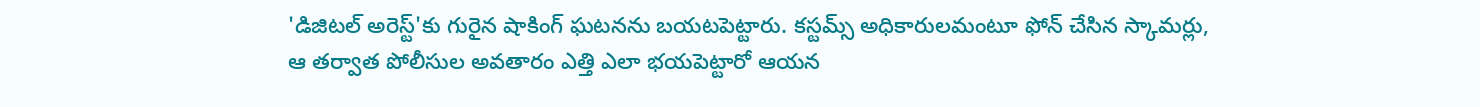'డిజిటల్ అరెస్ట్'కు గురైన షాకింగ్ ఘటనను బయటపెట్టారు. కస్టమ్స్ అధికారులమంటూ ఫోన్ చేసిన స్కామర్లు, ఆ తర్వాత పోలీసుల అవతారం ఎత్తి ఎలా భయపెట్టారో ఆయన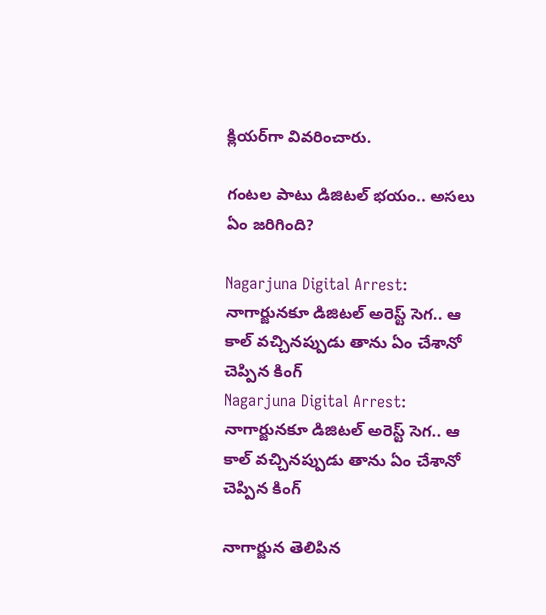క్లియర్‌గా వివరించారు.

గంటల పాటు డిజిటల్ భయం.. అసలు ఏం జరిగింది?

Nagarjuna Digital Arrest: నాగార్జునకూ డిజిటల్ అరెస్ట్ సెగ.. ఆ కాల్ వచ్చినప్పుడు తాను ఏం చేశానో చెప్పిన కింగ్
Nagarjuna Digital Arrest: నాగార్జునకూ డిజిటల్ అరెస్ట్ సెగ.. ఆ కాల్ వచ్చినప్పుడు తాను ఏం చేశానో చెప్పిన కింగ్

నాగార్జున తెలిపిన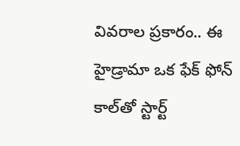వివరాల ప్రకారం.. ఈ హైడ్రామా ఒక ఫేక్ ఫోన్ కాల్‌తో స్టార్ట్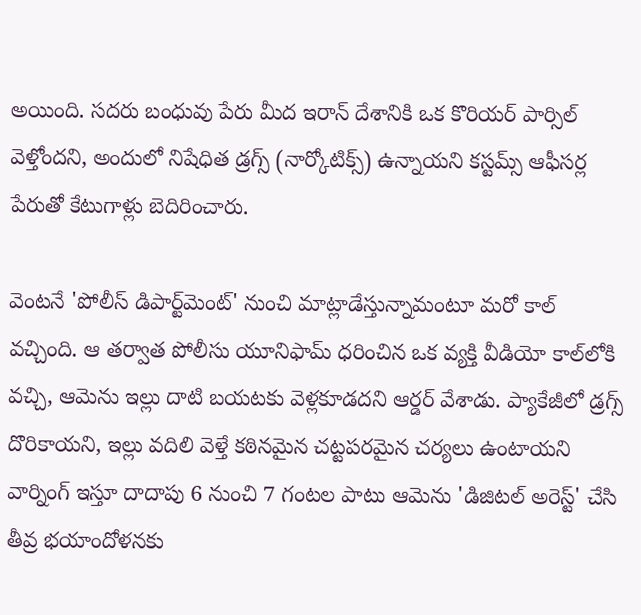అయింది. సదరు బంధువు పేరు మీద ఇరాన్ దేశానికి ఒక కొరియర్ పార్సిల్ వెళ్తోందని, అందులో నిషేధిత డ్రగ్స్ (నార్కోటిక్స్) ఉన్నాయని కస్టమ్స్ ఆఫీసర్ల పేరుతో కేటుగాళ్లు బెదిరించారు.

వెంటనే 'పోలీస్ డిపార్ట్‌మెంట్' నుంచి మాట్లాడేస్తున్నామంటూ మరో కాల్ వచ్చింది. ఆ తర్వాత పోలీసు యూనిఫామ్ ధరించిన ఒక వ్యక్తి వీడియో కాల్‌లోకి వచ్చి, ఆమెను ఇల్లు దాటి బయటకు వెళ్లకూడదని ఆర్డర్ వేశాడు. ప్యాకేజీలో డ్రగ్స్ దొరికాయని, ఇల్లు వదిలి వెళ్తే కఠినమైన చట్టపరమైన చర్యలు ఉంటాయని వార్నింగ్ ఇస్తూ దాదాపు 6 నుంచి 7 గంటల పాటు ఆమెను 'డిజిటల్ అరెస్ట్' చేసి తీవ్ర భయాందోళనకు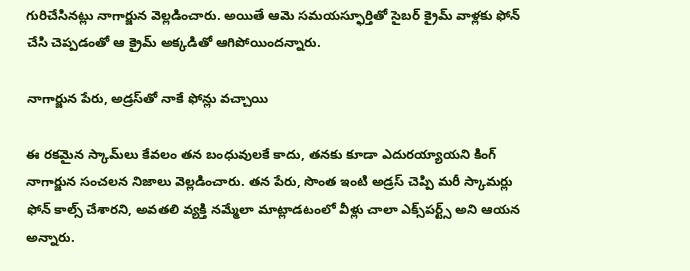గురిచేసినట్లు నాగార్జున వెల్లడించారు. అయితే ఆమె సమయస్ఫూర్తితో సైబర్ క్రైమ్ వాళ్లకు ఫోన్ చేసి చెప్పడంతో ఆ క్రైమ్ అక్కడితో ఆగిపోయిందన్నారు.

నాగార్జున పేరు, అడ్రస్‌తో నాకే ఫోన్లు వచ్చాయి

ఈ రకమైన స్కామ్‌లు కేవలం తన బంధువులకే కాదు, తనకు కూడా ఎదురయ్యాయని కింగ్ నాగార్జున సంచలన నిజాలు వెల్లడించారు. తన పేరు, సొంత ఇంటి అడ్రస్ చెప్పి మరీ స్కామర్లు ఫోన్ కాల్స్ చేశారని, అవతలి వ్యక్తి నమ్మేలా మాట్లాడటంలో వీళ్లు చాలా ఎక్స్‌పర్ట్స్ అని ఆయన అన్నారు.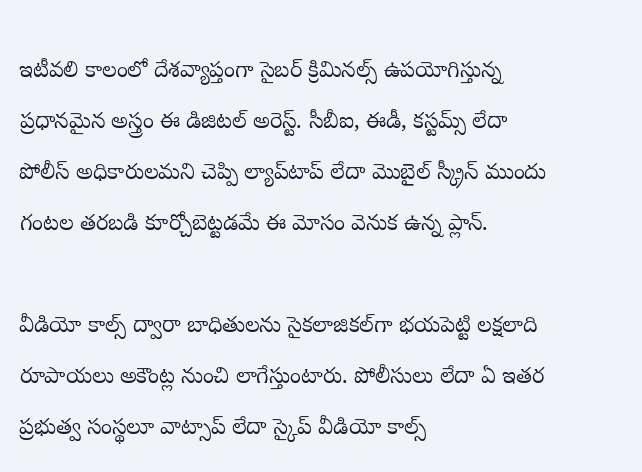ఇటీవలి కాలంలో దేశవ్యాప్తంగా సైబర్ క్రిమినల్స్ ఉపయోగిస్తున్న ప్రధానమైన అస్త్రం ఈ డిజిటల్ అరెస్ట్. సీబీఐ, ఈడీ, కస్టమ్స్ లేదా పోలీస్ అధికారులమని చెప్పి ల్యాప్‌టాప్ లేదా మొబైల్ స్క్రీన్ ముందు గంటల తరబడి కూర్చోబెట్టడమే ఈ మోసం వెనుక ఉన్న ప్లాన్.

వీడియో కాల్స్ ద్వారా బాధితులను సైకలాజికల్‌గా భయపెట్టి లక్షలాది రూపాయలు అకౌంట్ల నుంచి లాగేస్తుంటారు. పోలీసులు లేదా ఏ ఇతర ప్రభుత్వ సంస్థలూ వాట్సాప్ లేదా స్కైప్ వీడియో కాల్స్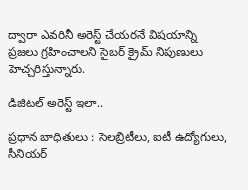ద్వారా ఎవరినీ అరెస్ట్ చేయరనే విషయాన్ని ప్రజలు గ్రహించాలని సైబర్ క్రైమ్ నిపుణులు హెచ్చరిస్తున్నారు.

డిజిటల్ అరెస్ట్ ఇలా..

ప్రధాన బాధితులు : సెలబ్రిటీలు, ఐటీ ఉద్యోగులు, సీనియర్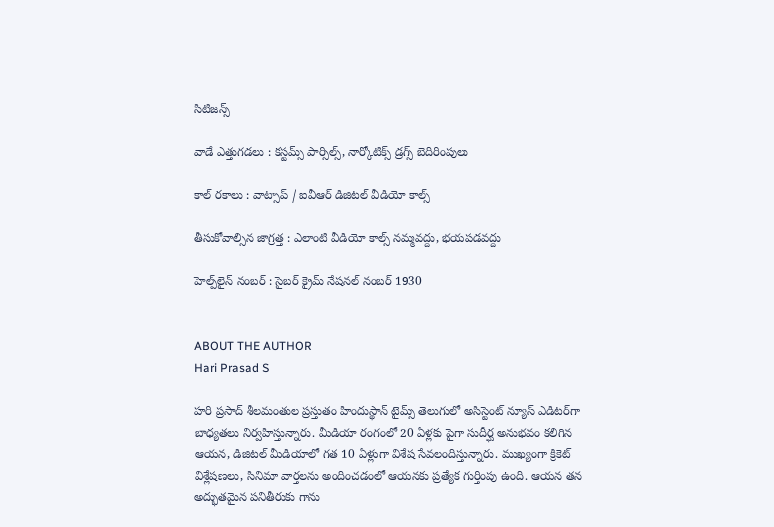సిటిజన్స్

వాడే ఎత్తుగడలు : కస్టమ్స్ పార్సిల్స్, నార్కోటిక్స్ డ్రగ్స్ బెదిరింపులు

కాల్ రకాలు : వాట్సాప్ / ఐవీఆర్ డిజిటల్ వీడియో కాల్స్

తీసుకోవాల్సిన జాగ్రత్త : ఎలాంటి వీడియో కాల్స్ నమ్మవద్దు, భయపడవద్దు

హెల్ప్‌లైన్ నంబర్ : సైబర్ క్రైమ్ నేషనల్ నంబర్ 1930


ABOUT THE AUTHOR
Hari Prasad S

హరి ప్రసాద్ శీలమంతుల ప్రస్తుతం హిందుస్థాన్ టైమ్స్ తెలుగులో అసిస్టెంట్ న్యూస్ ఎడిటర్‌గా బాధ్యతలు నిర్వహిస్తున్నారు. మీడియా రంగంలో 20 ఏళ్లకు పైగా సుదీర్ఘ అనుభవం కలిగిన ఆయన, డిజిటల్ మీడియాలో గత 10 ఏళ్లుగా విశేష సేవలందిస్తున్నారు. ముఖ్యంగా క్రికెట్ విశ్లేషణలు, సినిమా వార్తలను అందించడంలో ఆయనకు ప్రత్యేక గుర్తింపు ఉంది. ఆయన తన అద్భుతమైన పనితీరుకు గాను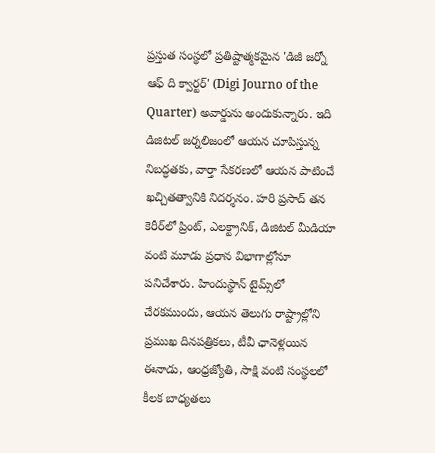ప్రస్తుత సంస్థలో ప్రతిష్టాత్మకమైన 'డిజీ జర్నో ఆఫ్ ది క్వార్టర్' (Digi Journo of the Quarter) అవార్డును అందుకున్నారు. ఇది డిజిటల్ జర్నలిజంలో ఆయన చూపిస్తున్న నిబద్ధతకు, వార్తా సేకరణలో ఆయన పాటించే ఖచ్చితత్వానికి నిదర్శనం. హరి ప్రసాద్ తన కెరీర్‌లో ప్రింట్, ఎలక్ట్రానిక్, డిజిటల్ మీడియా వంటి మూడు ప్రధాన విభాగాల్లోనూ పనిచేశారు. హిందుస్థాన్ టైమ్స్‌లో చేరకముందు, ఆయన తెలుగు రాష్ట్రాల్లోని ప్రముఖ దినపత్రికలు, టీవీ ఛానెళ్లయిన ఈనాడు, ఆంధ్రజ్యోతి, సాక్షి వంటి సంస్థలలో కీలక బాధ్యతలు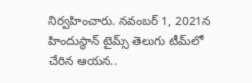నిర్వహించారు. నవంబర్ 1, 2021న హిందుస్థాన్ టైమ్స్ తెలుగు టీమ్‌లో చేరిన ఆయన..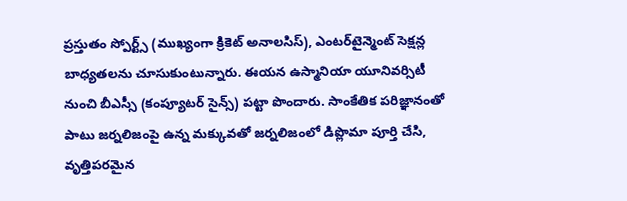ప్రస్తుతం స్పోర్ట్స్ (ముఖ్యంగా క్రికెట్ అనాలసిస్), ఎంటర్‌టైన్మెంట్ సెక్షన్ల బాధ్యతలను చూసుకుంటున్నారు. ఈయన ఉస్మానియా యూనివర్సిటీ నుంచి బీఎస్సీ (కంప్యూటర్ సైన్స్) పట్టా పొందారు. సాంకేతిక పరిజ్ఞానంతో పాటు జర్నలిజంపై ఉన్న మక్కువతో జర్నలిజంలో డిప్లొమా పూర్తి చేసి, వృత్తిపరమైన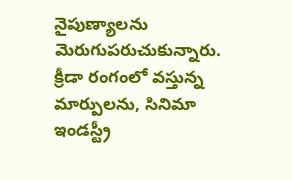నైపుణ్యాలను మెరుగుపరుచుకున్నారు. క్రీడా రంగంలో వస్తున్న మార్పులను, సినిమా ఇండస్ట్రీ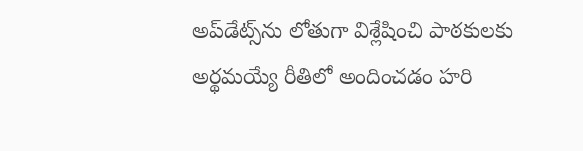అప్‌డేట్స్‌ను లోతుగా విశ్లేషించి పాఠకులకు అర్థమయ్యే రీతిలో అందించడం హరి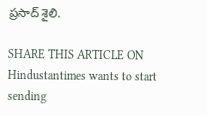ప్రసాద్ శైలి.

SHARE THIS ARTICLE ON
Hindustantimes wants to start sending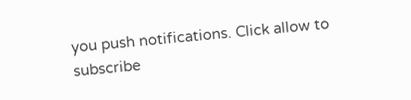you push notifications. Click allow to subscribe